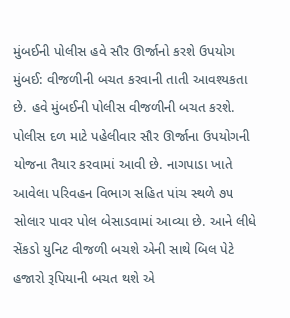મુંબઈની પોલીસ હવે સૌર ઊર્જાનો કરશે ઉપયોગ
મુંબઈ: વીજળીની બચત કરવાની તાતી આવશ્યકતા છે. હવે મુંબઈની પોલીસ વીજળીની બચત કરશે. પોલીસ દળ માટે પહેલીવાર સૌર ઊર્જાના ઉપયોગની યોજના તૈયાર કરવામાં આવી છે. નાગપાડા ખાતે આવેલા પરિવહન વિભાગ સહિત પાંચ સ્થળે ૭૫ સોલાર પાવર પોલ બેસાડવામાં આવ્યા છે. આને લીધે સેંકડો યુનિટ વીજળી બચશે એની સાથે બિલ પેટે હજારો રૂપિયાની બચત થશે એ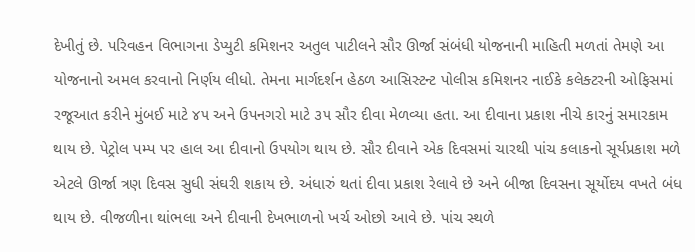દેખીતું છે. પરિવહન વિભાગના ડેપ્યુટી કમિશનર અતુલ પાટીલને સૌર ઊર્જા સંબંધી યોજનાની માહિતી મળતાં તેમણે આ યોજનાનો અમલ કરવાનો નિર્ણય લીધો. તેમના માર્ગદર્શન હેઠળ આસિસ્ટન્ટ પોલીસ કમિશનર નાઈકે કલેક્ટરની ઓફિસમાં રજૂઆત કરીને મુંબઈ માટે ૪૫ અને ઉપનગરો માટે ૩૫ સૌર દીવા મેળવ્યા હતા. આ દીવાના પ્રકાશ નીચે કારનું સમારકામ થાય છે. પેટ્રોલ પમ્પ પર હાલ આ દીવાનો ઉપયોગ થાય છે. સૌર દીવાને એક દિવસમાં ચારથી પાંચ કલાકનો સૂર્યપ્રકાશ મળે એટલે ઊર્જા ત્રણ દિવસ સુધી સંઘરી શકાય છે. અંધારું થતાં દીવા પ્રકાશ રેલાવે છે અને બીજા દિવસના સૂર્યોદય વખતે બંધ થાય છે. વીજળીના થાંભલા અને દીવાની દેખભાળનો ખર્ચ ઓછો આવે છે. પાંચ સ્થળે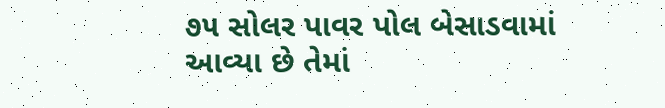૭૫ સોલર પાવર પોલ બેસાડવામાં આવ્યા છે તેમાં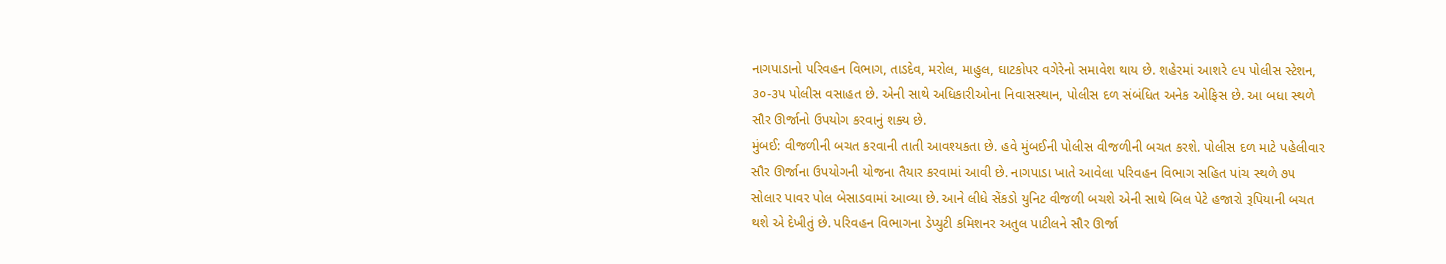નાગપાડાનો પરિવહન વિભાગ, તાડદેવ, મરોલ, માહુલ, ઘાટકોપર વગેરેનો સમાવેશ થાય છે. શહેરમાં આશરે ૯૫ પોલીસ સ્ટેશન, ૩૦-૩૫ પોલીસ વસાહત છે. એની સાથે અધિકારીઓના નિવાસસ્થાન, પોલીસ દળ સંબંધિત અનેક ઓફિસ છે. આ બધા સ્થળે સૌર ઊર્જાનો ઉપયોગ કરવાનું શક્ય છે.
મુંબઈ: વીજળીની બચત કરવાની તાતી આવશ્યકતા છે. હવે મુંબઈની પોલીસ વીજળીની બચત કરશે. પોલીસ દળ માટે પહેલીવાર સૌર ઊર્જાના ઉપયોગની યોજના તૈયાર કરવામાં આવી છે. નાગપાડા ખાતે આવેલા પરિવહન વિભાગ સહિત પાંચ સ્થળે ૭૫ સોલાર પાવર પોલ બેસાડવામાં આવ્યા છે. આને લીધે સેંકડો યુનિટ વીજળી બચશે એની સાથે બિલ પેટે હજારો રૂપિયાની બચત થશે એ દેખીતું છે. પરિવહન વિભાગના ડેપ્યુટી કમિશનર અતુલ પાટીલને સૌર ઊર્જા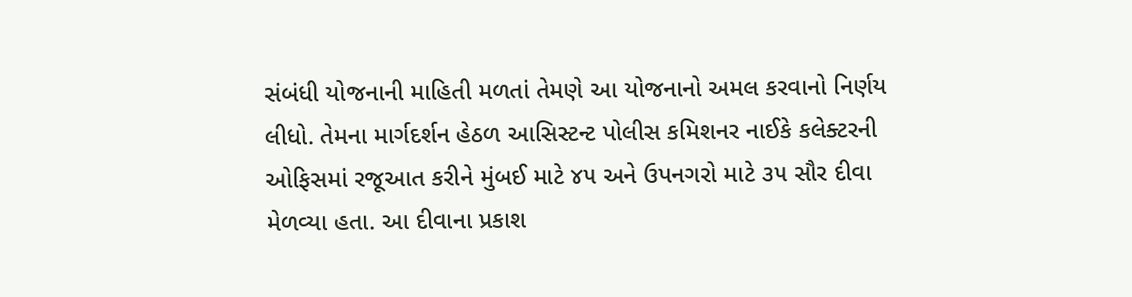સંબંધી યોજનાની માહિતી મળતાં તેમણે આ યોજનાનો અમલ કરવાનો નિર્ણય લીધો. તેમના માર્ગદર્શન હેઠળ આસિસ્ટન્ટ પોલીસ કમિશનર નાઈકે કલેક્ટરની ઓફિસમાં રજૂઆત કરીને મુંબઈ માટે ૪૫ અને ઉપનગરો માટે ૩૫ સૌર દીવા મેળવ્યા હતા. આ દીવાના પ્રકાશ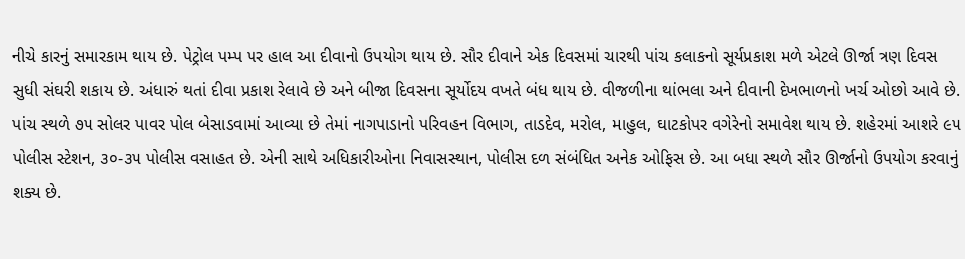નીચે કારનું સમારકામ થાય છે. પેટ્રોલ પમ્પ પર હાલ આ દીવાનો ઉપયોગ થાય છે. સૌર દીવાને એક દિવસમાં ચારથી પાંચ કલાકનો સૂર્યપ્રકાશ મળે એટલે ઊર્જા ત્રણ દિવસ સુધી સંઘરી શકાય છે. અંધારું થતાં દીવા પ્રકાશ રેલાવે છે અને બીજા દિવસના સૂર્યોદય વખતે બંધ થાય છે. વીજળીના થાંભલા અને દીવાની દેખભાળનો ખર્ચ ઓછો આવે છે. પાંચ સ્થળે ૭૫ સોલર પાવર પોલ બેસાડવામાં આવ્યા છે તેમાં નાગપાડાનો પરિવહન વિભાગ, તાડદેવ, મરોલ, માહુલ, ઘાટકોપર વગેરેનો સમાવેશ થાય છે. શહેરમાં આશરે ૯૫ પોલીસ સ્ટેશન, ૩૦-૩૫ પોલીસ વસાહત છે. એની સાથે અધિકારીઓના નિવાસસ્થાન, પોલીસ દળ સંબંધિત અનેક ઓફિસ છે. આ બધા સ્થળે સૌર ઊર્જાનો ઉપયોગ કરવાનું શક્ય છે.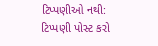ટિપ્પણીઓ નથી:
ટિપ્પણી પોસ્ટ કરો